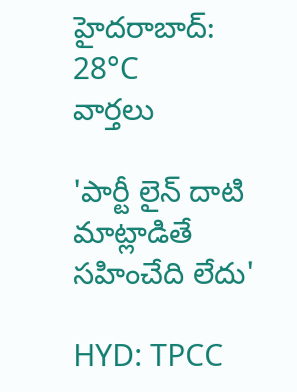హైదరాబాద్: 28°C
వార్తలు

'పార్టీ లైన్ దాటి మాట్లాడితే సహించేది లేదు'

HYD: TPCC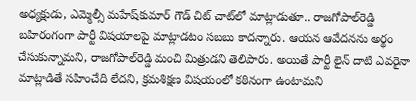అధ్యక్షుడు, ఎమ్మెల్సీ మహేష్‌కుమార్‌ గౌడ్ చిట్ చాట్‌లో మాట్లాడుతూ.. రాజగోపాల్‌రెడ్డి బహిరంగంగా పార్టీ విషయాలపై మాట్లాడటం సబబు కాదన్నారు. ఆయన ఆవేదనను అర్థం చేసుకున్నామని, రాజగోపాల్‌రెడ్డి మంచి మిత్రుడని తెలిపారు. అయితే పార్టీ లైన్‌ దాటి ఎవరైనా మాట్లాడితే సహించేది లేదని, క్రమశిక్షణ విషయంలో కఠినంగా ఉంటామని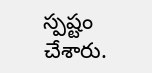స్పష్టం చేశారు.